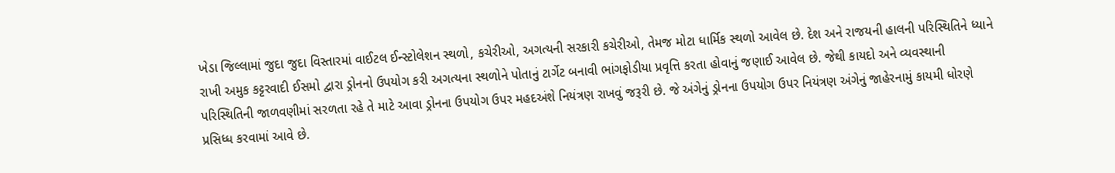ખેડા જિલ્લામાં જુદા જુદા વિસ્તારમાં વાઈટલ ઈન્સ્ટોલેશન સ્થળો, કચેરીઓ, અગત્યની સરકારી કચેરીઓ, તેમજ મોટા ધાર્મિક સ્થળો આવેલ છે. દેશ અને રાજયની હાલની પરિસ્થિતિને ધ્યાને રાખી અમુક કટ્ટરવાદી ઈસમો દ્વારા ડ્રોનનો ઉપયોગ કરી અગત્યના સ્થળોને પોતાનું ટાર્ગેટ બનાવી ભાંગફોડીયા પ્રવૃત્તિ કરતા હોવાનું જણાઈ આવેલ છે. જેથી કાયદો અને વ્યવસ્થાની પરિસ્થિતિની જાળવણીમાં સરળતા રહે તે માટે આવા ડ્રોનના ઉપયોગ ઉપર મહદઅંશે નિયંત્રણ રાખવું જરૂરી છે. જે અંગેનું ડ્રોનના ઉપયોગ ઉપર નિયંત્રણ અંગેનું જાહેરનામું કાયમી ધોરણે પ્રસિધ્ધ કરવામાં આવે છે.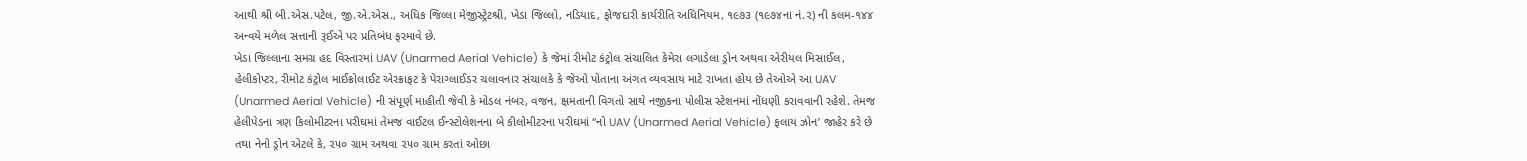આથી શ્રી બી.એસ.પટેલ, જી.એ.એસ., અધિક જિલ્લા મેજીસ્ટ્રેટશ્રી, ખેડા જિલ્લો, નડિયાદ, ફોજદારી કાર્યરીતિ અધિનિયમ, ૧૯૭૩ (૧૯૭૪ના નં.૨) ની કલમ-૧૪૪ અન્વયે મળેલ સત્તાની રૂઈએ પર પ્રતિબંધ ફરમાવે છે.
ખેડા જિલ્લાના સમગ્ર હદ વિસ્તારમાં UAV (Unarmed Aerial Vehicle) કે જેમાં રીમોટ કંટ્રોલ સંચાલિત કેમેરા લગાડેલા ડ્રોન અથવા એરીયલ મિસાઈલ, હેલીકોપ્ટર, રીમોટ કંટ્રોલ માઈક્રોલાઈટ એરક્રાફટ કે પેરાગ્લાઈડર ચલાવનાર સંચાલકે કે જેઓ પોતાના અંગત વ્યવસાય માટે રાખતા હોય છે તેઓએ આ UAV (Unarmed Aerial Vehicle) ની સંપૂર્ણ માહીતી જેવી કે મોડલ નંબર, વજન, ક્ષમતાની વિગતો સાથે નજીકના પોલીસ સ્ટેશનમાં નોંધણી કરાવવાની રહેશે. તેમજ હેલીપેડના ત્રણ કિલોમીટરના પરીઘમાં તેમજ વાઈટલ ઈન્સ્ટોલેશનના બે કીલોમીટરના પરીઘમાં “નો UAV (Unarmed Aerial Vehicle) ફલાય ઝોન’ જાહેર કરે છે તથા નેનો ડ્રોન એટલે કે, ૨૫૦ ગ્રામ અથવા ૨૫૦ ગ્રામ કરતાં ઓછા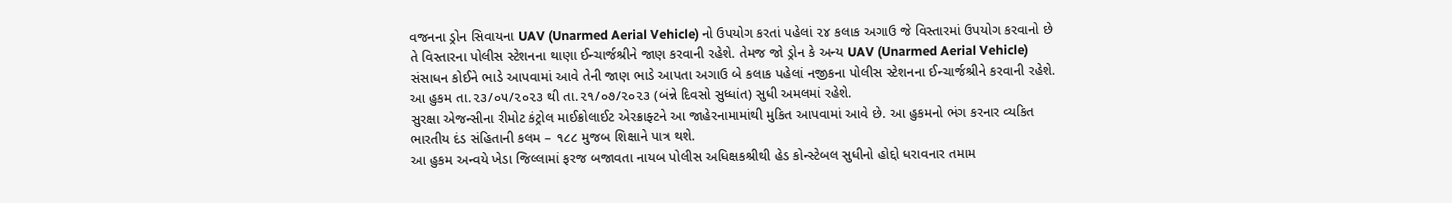વજનના ડ્રોન સિવાયના UAV (Unarmed Aerial Vehicle) નો ઉપયોગ કરતાં પહેલાં ૨૪ કલાક અગાઉ જે વિસ્તારમાં ઉપયોગ કરવાનો છે તે વિસ્તારના પોલીસ સ્ટેશનના થાણા ઈન્ચાર્જશ્રીને જાણ કરવાની રહેશે. તેમજ જો ડ્રોન કે અન્ય UAV (Unarmed Aerial Vehicle) સંસાધન કોઈને ભાડે આપવામાં આવે તેની જાણ ભાડે આપતા અગાઉ બે કલાક પહેલાં નજીકના પોલીસ સ્ટેશનના ઈન્ચાર્જશ્રીને કરવાની રહેશે.
આ હુકમ તા.૨૩/૦૫/૨૦૨૩ થી તા.૨૧/૦૭/૨૦૨૩ (બંન્ને દિવસો સુધ્ધાંત) સુધી અમલમાં રહેશે.
સુરક્ષા એજન્સીના રીમોટ કંટ્રોલ માઈક્રોલાઈટ એરક્રાફ્ટને આ જાહેરનામામાંથી મુકિત આપવામાં આવે છે. આ હુકમનો ભંગ કરનાર વ્યકિત ભારતીય દંડ સંહિતાની કલમ – ૧૮૮ મુજબ શિક્ષાને પાત્ર થશે.
આ હુકમ અન્વયે ખેડા જિલ્લામાં ફરજ બજાવતા નાયબ પોલીસ અધિક્ષકશ્રીથી હેડ કોન્સ્ટેબલ સુધીનો હોદ્દો ધરાવનાર તમામ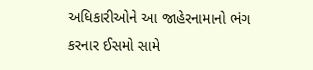અધિકારીઓને આ જાહેરનામાનો ભંગ કરનાર ઈસમો સામે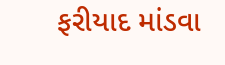ફરીયાદ માંડવા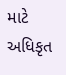માટે અધિકૃત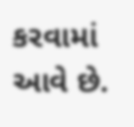કરવામાં આવે છે.